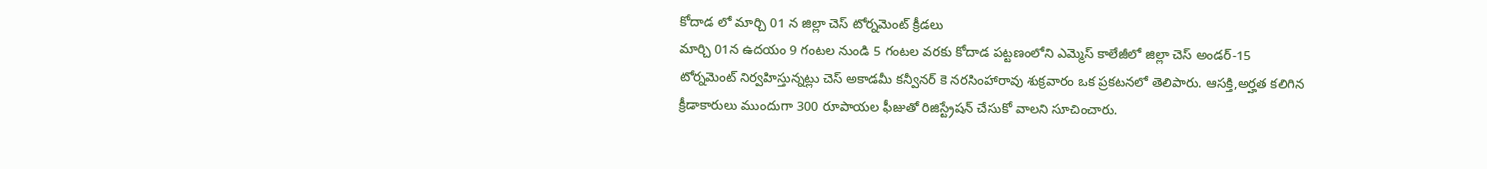కోదాడ లో మార్చి 01 న జిల్లా చెస్ టోర్నమెంట్ క్రీడలు
మార్చి 01న ఉదయం 9 గంటల నుండి 5 గంటల వరకు కోదాడ పట్టణంలోని ఎమ్మెస్ కాలేజీలో జిల్లా చెస్ అండర్-15 టోర్నమెంట్ నిర్వహిస్తున్నట్లు చెస్ అకాడమీ కన్వీనర్ కె నరసింహారావు శుక్రవారం ఒక ప్రకటనలో తెలిపారు. ఆసక్తి,అర్హత కలిగిన క్రీడాకారులు ముందుగా 300 రూపాయల ఫీజుతో రిజిస్ట్రేషన్ చేసుకో వాలని సూచించారు.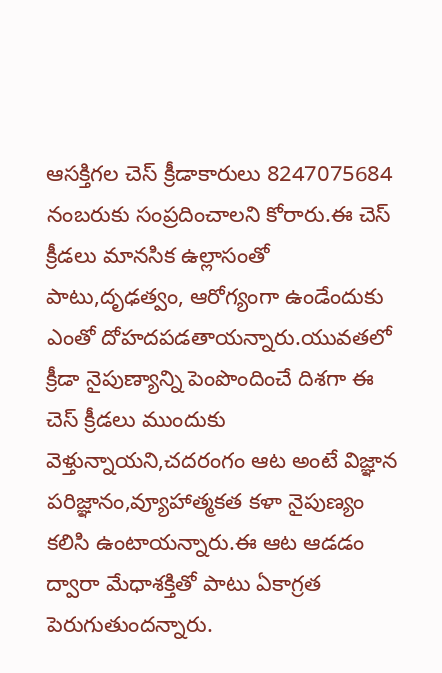ఆసక్తిగల చెస్ క్రీడాకారులు 8247075684 నంబరుకు సంప్రదించాలని కోరారు.ఈ చెస్ క్రీడలు మానసిక ఉల్లాసంతో పాటు,దృఢత్వం, ఆరోగ్యంగా ఉండేందుకు ఎంతో దోహదపడతాయన్నారు.యువతలో క్రీడా నైపుణ్యాన్ని పెంపొందించే దిశగా ఈ చెస్ క్రీడలు ముందుకు వెళ్తున్నాయని,చదరంగం ఆట అంటే విజ్ఞాన పరిజ్ఞానం,వ్యూహాత్మకత కళా నైపుణ్యం కలిసి ఉంటాయన్నారు.ఈ ఆట ఆడడం ద్వారా మేధాశక్తితో పాటు ఏకాగ్రత పెరుగుతుందన్నారు.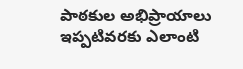పాఠకుల అభిప్రాయాలు
ఇప్పటివరకు ఎలాంటి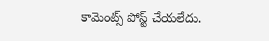కామెంట్స్ పోస్ట్ చేయలేదు.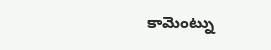కామెంట్ను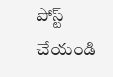పోస్ట్ చేయండి